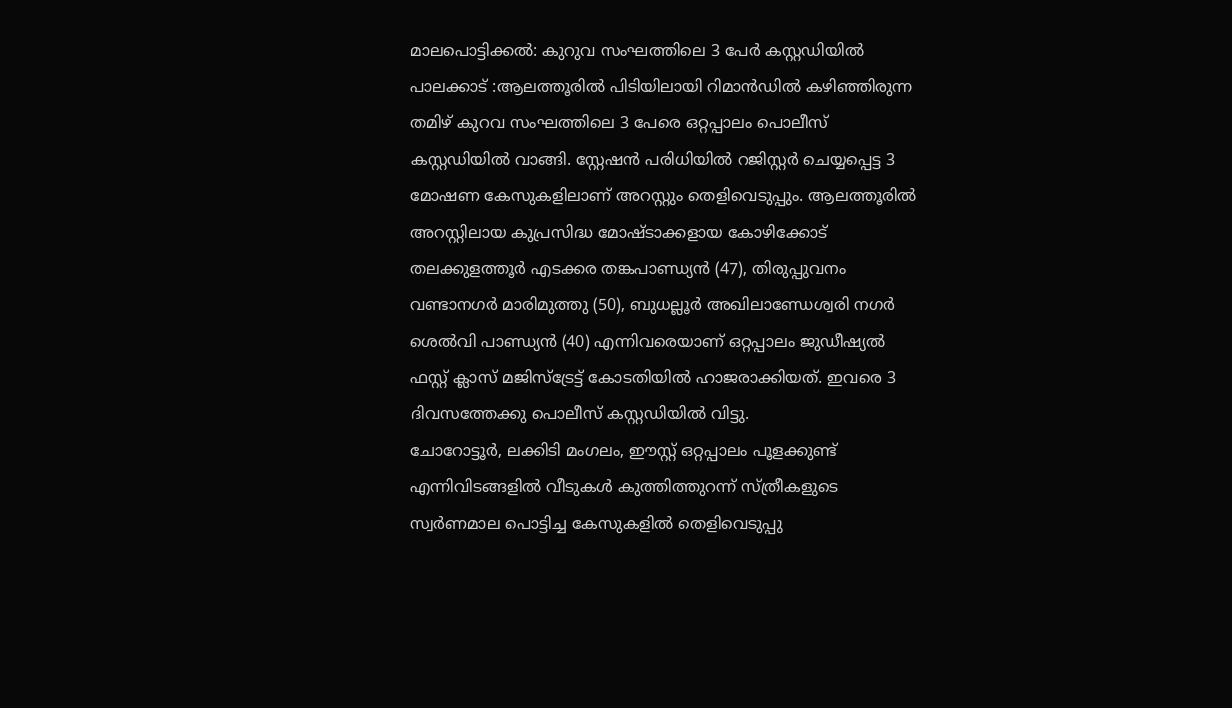മാലപൊട്ടിക്കൽ: കുറുവ സംഘത്തിലെ 3 പേർ കസ്റ്റഡിയിൽ
പാലക്കാട് :ആലത്തൂരിൽ പിടിയിലായി റിമാൻഡിൽ കഴിഞ്ഞിരുന്ന തമിഴ് കുറവ സംഘത്തിലെ 3 പേരെ ഒറ്റപ്പാലം പൊലീസ് കസ്റ്റഡിയിൽ വാങ്ങി. സ്റ്റേഷൻ പരിധിയിൽ റജിസ്റ്റർ ചെയ്യപ്പെട്ട 3 മോഷണ കേസുകളിലാണ് അറസ്റ്റും തെളിവെടുപ്പും. ആലത്തൂരിൽ അറസ്റ്റിലായ കുപ്രസിദ്ധ മോഷ്ടാക്കളായ കോഴിക്കോട് തലക്കുളത്തൂർ എടക്കര തങ്കപാണ്ഡ്യൻ (47), തിരുപ്പുവനം വണ്ടാനഗർ മാരിമുത്തു (50), ബുധല്ലൂർ അഖിലാണ്ഡേശ്വരി നഗർ ശെൽവി പാണ്ഡ്യൻ (40) എന്നിവരെയാണ് ഒറ്റപ്പാലം ജുഡീഷ്യൽ ഫസ്റ്റ് ക്ലാസ് മജിസ്ട്രേട്ട് കോടതിയിൽ ഹാജരാക്കിയത്. ഇവരെ 3 ദിവസത്തേക്കു പൊലീസ് കസ്റ്റഡിയിൽ വിട്ടു.
ചോറോട്ടൂർ, ലക്കിടി മംഗലം, ഈസ്റ്റ് ഒറ്റപ്പാലം പൂളക്കുണ്ട് എന്നിവിടങ്ങളിൽ വീടുകൾ കുത്തിത്തുറന്ന് സ്ത്രീകളുടെ സ്വർണമാല പൊട്ടിച്ച കേസുകളിൽ തെളിവെടുപ്പു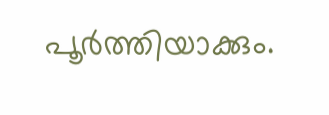പൂർത്തിയാക്കും.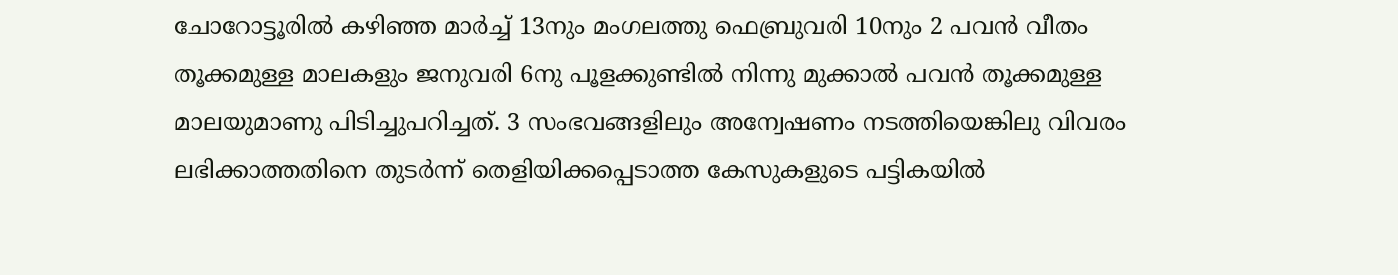ചോറോട്ടൂരിൽ കഴിഞ്ഞ മാർച്ച് 13നും മംഗലത്തു ഫെബ്രുവരി 10നും 2 പവൻ വീതം തൂക്കമുള്ള മാലകളും ജനുവരി 6നു പൂളക്കുണ്ടിൽ നിന്നു മുക്കാൽ പവൻ തൂക്കമുള്ള മാലയുമാണു പിടിച്ചുപറിച്ചത്. 3 സംഭവങ്ങളിലും അന്വേഷണം നടത്തിയെങ്കിലു വിവരം ലഭിക്കാത്തതിനെ തുടർന്ന് തെളിയിക്കപ്പെടാത്ത കേസുകളുടെ പട്ടികയിൽ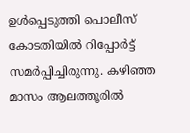ഉൾപ്പെടുത്തി പൊലീസ് കോടതിയിൽ റിപ്പോർട്ട് സമർപ്പിച്ചിരുന്നു. കഴിഞ്ഞ മാസം ആലത്തൂരിൽ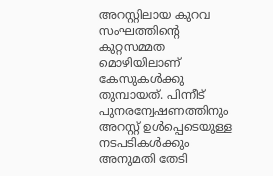അറസ്റ്റിലായ കുറവ സംഘത്തിന്റെ കുറ്റസമ്മത മൊഴിയിലാണ് കേസുകൾക്കു തുമ്പായത്. പിന്നീട് പുനരന്വേഷണത്തിനും അറസ്റ്റ് ഉൾപ്പെടെയുള്ള നടപടികൾക്കും അനുമതി തേടി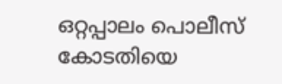ഒറ്റപ്പാലം പൊലീസ് കോടതിയെ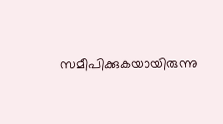സമീപിക്കുകയായിരുന്നു